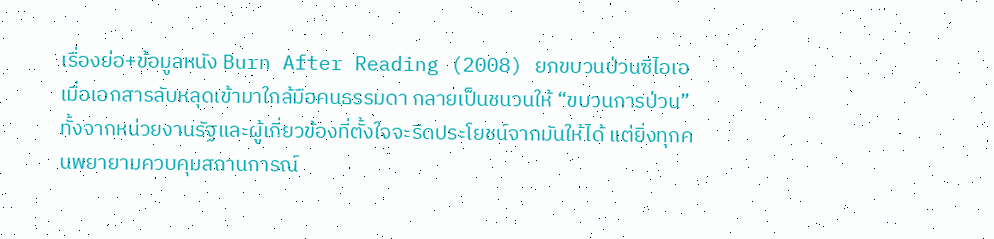เรื่องย่อ+ข้อมูลหนัง Burn After Reading (2008) ยกขบวนป่วนซีไอเอ
เมื่อเอกสารลับหลุดเข้ามาใกล้มือคนธรรมดา กลายเป็นชนวนให้ “ขบวนการป่วน” ทั้งจากหน่วยงานรัฐและผู้เกี่ยวข้องที่ตั้งใจจะรีดประโยชน์จากมันให้ได้ แต่ยิ่งทุกคนพยายามควบคุมสถานการณ์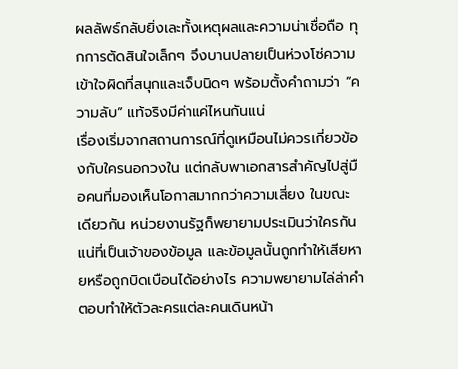ผลลัพธ์กลับยิ่งเละทั้งเหตุผลและความน่าเชื่อถือ ทุกการตัดสินใจเล็กๆ จึงบานปลายเป็นห่วงโซ่ความเข้าใจผิดที่สนุกและเจ็บนิดๆ พร้อมตั้งคำถามว่า “ความลับ” แท้จริงมีค่าแค่ไหนกันแน่
เรื่องเริ่มจากสถานการณ์ที่ดูเหมือนไม่ควรเกี่ยวข้องกับใครนอกวงใน แต่กลับพาเอกสารสำคัญไปสู่มือคนที่มองเห็นโอกาสมากกว่าความเสี่ยง ในขณะเดียวกัน หน่วยงานรัฐก็พยายามประเมินว่าใครกันแน่ที่เป็นเจ้าของข้อมูล และข้อมูลนั้นถูกทำให้เสียหายหรือถูกบิดเบือนได้อย่างไร ความพยายามไล่ล่าคำตอบทำให้ตัวละครแต่ละคนเดินหน้า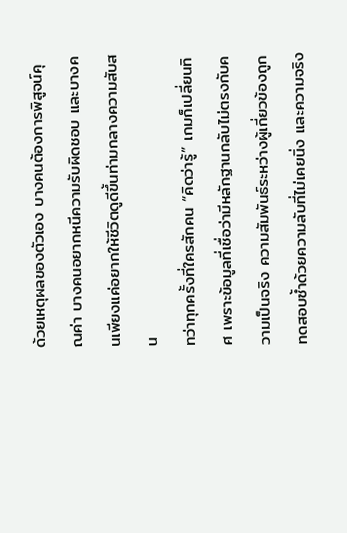ด้วยเหตุผลของตัวเอง บางคนต้องการพิสูจน์คุณค่า บางคนอยากหนีความรับผิดชอบ และบางคนเพียงแค่อยากให้ชีวิตดูดีขึ้นท่ามกลางความสับสน
ทว่าทุกครั้งที่ใครสักคน “คิดว่ารู้” เกมก็เปลี่ยนทิศ เพราะข้อมูลที่เชื่อว่ามีหลักฐานกลับไม่ตรงกับความเป็นจริง ความสัมพันธ์ระหว่างผู้เกี่ยวข้องถูกทดสอบซ้ำด้วยความลับที่ไม่เคยนิ่ง และความจริง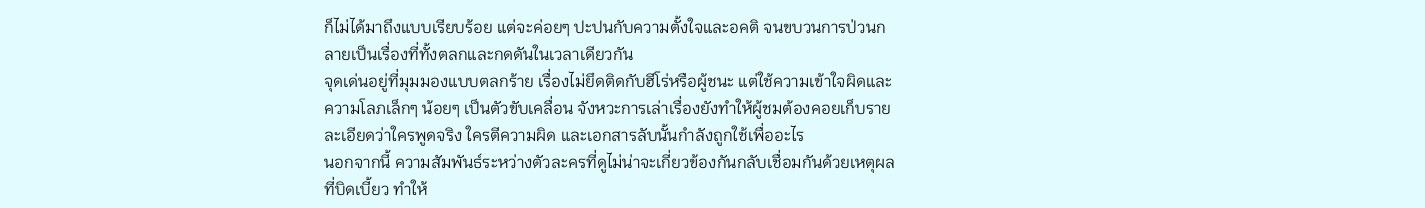ก็ไม่ได้มาถึงแบบเรียบร้อย แต่จะค่อยๆ ปะปนกับความตั้งใจและอคติ จนขบวนการป่วนกลายเป็นเรื่องที่ทั้งตลกและกดดันในเวลาเดียวกัน
จุดเด่นอยู่ที่มุมมองแบบตลกร้าย เรื่องไม่ยึดติดกับฮีโร่หรือผู้ชนะ แต่ใช้ความเข้าใจผิดและความโลภเล็กๆ น้อยๆ เป็นตัวขับเคลื่อน จังหวะการเล่าเรื่องยังทำให้ผู้ชมต้องคอยเก็บรายละเอียดว่าใครพูดจริง ใครตีความผิด และเอกสารลับนั้นกำลังถูกใช้เพื่ออะไร
นอกจากนี้ ความสัมพันธ์ระหว่างตัวละครที่ดูไม่น่าจะเกี่ยวข้องกันกลับเชื่อมกันด้วยเหตุผลที่บิดเบี้ยว ทำให้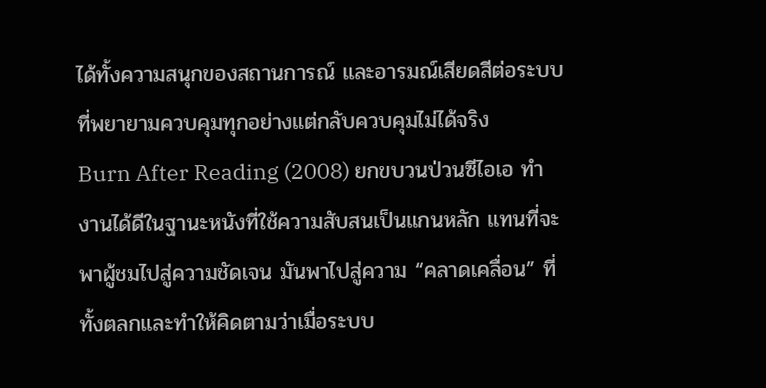ได้ทั้งความสนุกของสถานการณ์ และอารมณ์เสียดสีต่อระบบที่พยายามควบคุมทุกอย่างแต่กลับควบคุมไม่ได้จริง
Burn After Reading (2008) ยกขบวนป่วนซีไอเอ ทำงานได้ดีในฐานะหนังที่ใช้ความสับสนเป็นแกนหลัก แทนที่จะพาผู้ชมไปสู่ความชัดเจน มันพาไปสู่ความ “คลาดเคลื่อน” ที่ทั้งตลกและทำให้คิดตามว่าเมื่อระบบ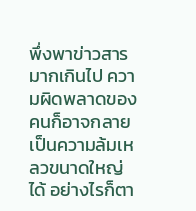พึ่งพาข่าวสารมากเกินไป ความผิดพลาดของคนก็อาจกลายเป็นความล้มเหลวขนาดใหญ่ได้ อย่างไรก็ตา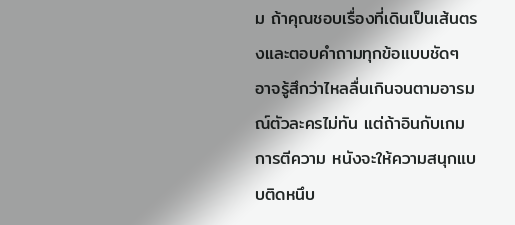ม ถ้าคุณชอบเรื่องที่เดินเป็นเส้นตรงและตอบคำถามทุกข้อแบบชัดๆ อาจรู้สึกว่าไหลลื่นเกินจนตามอารมณ์ตัวละครไม่ทัน แต่ถ้าอินกับเกมการตีความ หนังจะให้ความสนุกแบบติดหนึบ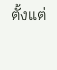ตั้งแต่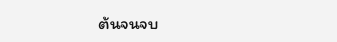ต้นจนจบ